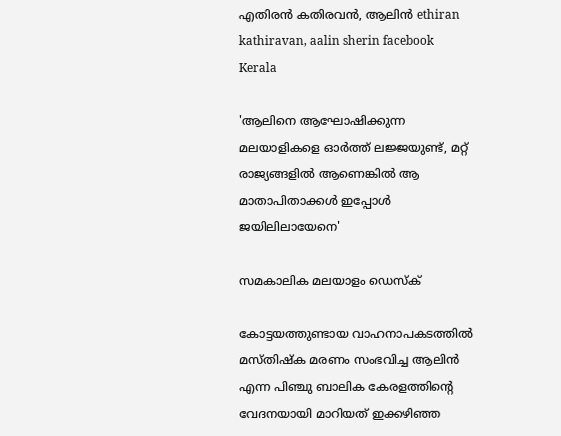എതിരന്‍ കതിരവന്‍, ആലിന്‍ ethiran kathiravan, aalin sherin facebook
Kerala

'ആലിനെ ആഘോഷിക്കുന്ന മലയാളികളെ ഓര്‍ത്ത് ലജ്ജയുണ്ട്, മറ്റ് രാജ്യങ്ങളില്‍ ആണെങ്കില്‍ ആ മാതാപിതാക്കള്‍ ഇപ്പോള്‍ ജയിലിലായേനെ'

സമകാലിക മലയാളം ഡെസ്ക്

കോട്ടയത്തുണ്ടായ വാഹനാപകടത്തില്‍ മസ്തിഷ്‌ക മരണം സംഭവിച്ച ആലിന്‍ എന്ന പിഞ്ചു ബാലിക കേരളത്തിന്റെ വേദനയായി മാറിയത് ഇക്കഴിഞ്ഞ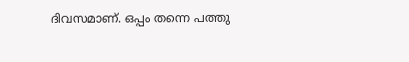ദിവസമാണ്. ഒപ്പം തന്നെ പത്തു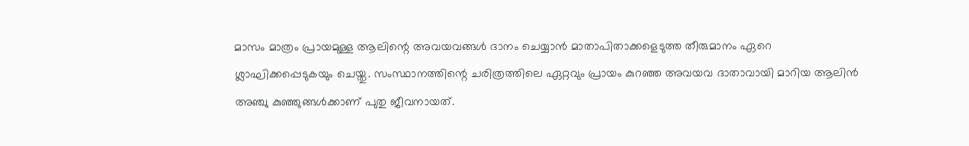മാസം മാത്രം പ്രായമുള്ള ആലിന്റെ അവയവങ്ങള്‍ ദാനം ചെയ്യാന്‍ മാതാപിതാക്കളെടുത്ത തീരുമാനം ഏറെ ശ്ലാഘിക്കപ്പെടുകയും ചെയ്തു. സംസ്ഥാനത്തിന്റെ ചരിത്രത്തിലെ ഏറ്റവും പ്രായം കുറഞ്ഞ അവയവ ദാതാവായി മാറിയ ആലിന്‍ അഞ്ചു കുഞ്ഞുങ്ങള്‍ക്കാണ് പുതു ജീവനായത്.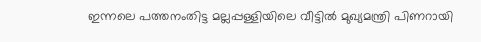ഇന്നലെ പത്തനംതിട്ട മല്ലപ്പള്ളിയിലെ വീട്ടില്‍ മുഖ്യമന്ത്രി പിണറായി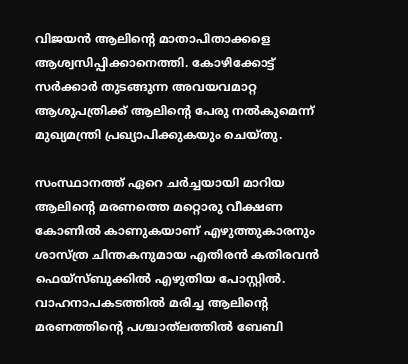വിജയന്‍ ആലിന്റെ മാതാപിതാക്കളെ ആശ്വസിപ്പിക്കാനെത്തി. കോഴിക്കോട്ട് സര്‍ക്കാര്‍ തുടങ്ങുന്ന അവയവമാറ്റ ആശുപത്രിക്ക് ആലിന്റെ പേരു നല്‍കുമെന്ന് മുഖ്യമന്ത്രി പ്രഖ്യാപിക്കുകയും ചെയ്തു.

സംസ്ഥാനത്ത് ഏറെ ചര്‍ച്ചയായി മാറിയ ആലിന്റെ മരണത്തെ മറ്റൊരു വീക്ഷണ കോണില്‍ കാണുകയാണ് എഴുത്തുകാരനും ശാസ്ത്ര ചിന്തകനുമായ എതിരന്‍ കതിരവന്‍ ഫെയ്‌സ്ബുക്കില്‍ എഴുതിയ പോസ്റ്റില്‍. വാഹനാപകടത്തില്‍ മരിച്ച ആലിന്റെ മരണത്തിന്റെ പശ്ചാത്‌ലത്തില്‍ ബേബി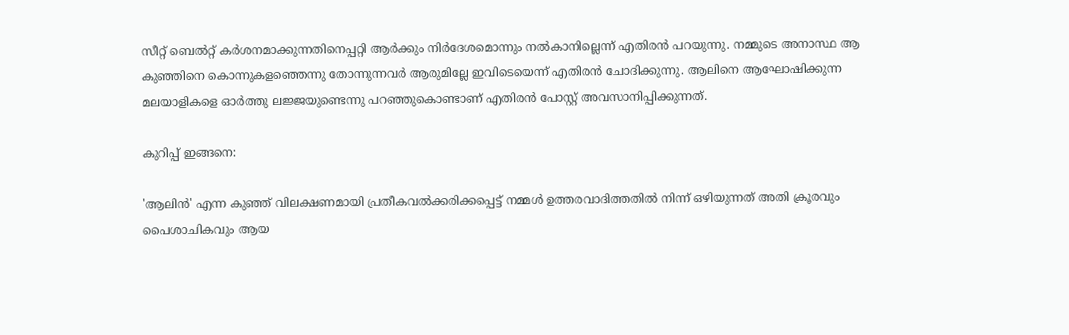സീറ്റ് ബെല്‍റ്റ് കര്‍ശനമാക്കുന്നതിനെപ്പറ്റി ആര്‍ക്കും നിര്‍ദേശമൊന്നും നല്‍കാനില്ലെന്ന് എതിരന്‍ പറയുന്നു. നമ്മുടെ അനാസ്ഥ ആ കുഞ്ഞിനെ കൊന്നുകളഞ്ഞെന്നു തോന്നുന്നവര്‍ ആരുമില്ലേ ഇവിടെയെന്ന് എതിരന്‍ ചോദിക്കുന്നു. ആലിനെ ആഘോഷിക്കുന്ന മലയാളികളെ ഓര്‍ത്തു ലജ്ജയുണ്ടെന്നു പറഞ്ഞുകൊണ്ടാണ് എതിരന്‍ പോസ്റ്റ് അവസാനിപ്പിക്കുന്നത്.

കുറിപ്പ് ഇങ്ങനെ:

'ആലിന്‍' എന്ന കുഞ്ഞ് വിലക്ഷണമായി പ്രതീകവല്‍ക്കരിക്കപ്പെട്ട് നമ്മള്‍ ഉത്തരവാദിത്തതില്‍ നിന്ന് ഒഴിയുന്നത് അതി ക്രൂരവും പൈശാചികവും ആയ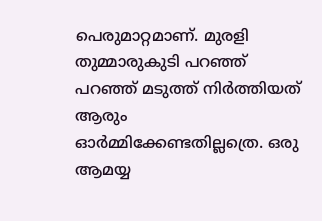പെരുമാറ്റമാണ്. മുരളി തുമ്മാരുകുടി പറഞ്ഞ് പറഞ്ഞ് മടുത്ത് നിര്‍ത്തിയത് ആരും ഓര്‍മ്മിക്കേണ്ടതില്ലത്രെ. ഒരു ആമയ്യ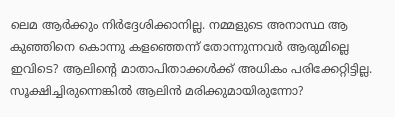ലെമ ആര്‍ക്കും നിര്‍ദ്ദേശിക്കാനില്ല. നമ്മളുടെ അനാസ്ഥ ആ കുഞ്ഞിനെ കൊന്നു കളഞ്ഞെന്ന് തോന്നുന്നവര്‍ ആരുമില്ലെ ഇവിടെ? ആലിന്റെ മാതാപിതാക്കള്‍ക്ക് അധികം പരിക്കേറ്റിട്ടില്ല. സൂക്ഷിച്ചിരുന്നെങ്കില്‍ ആലിന്‍ മരിക്കുമായിരുന്നോ?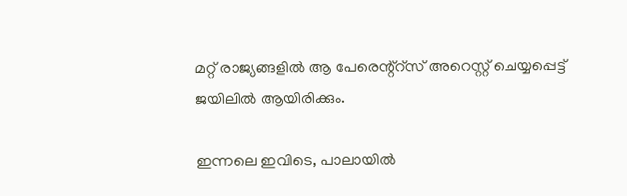മറ്റ് രാജ്യങ്ങളില്‍ ആ പേരെന്റ്‌റ്‌സ് അറെസ്റ്റ് ചെയ്യപ്പെട്ട് ജയിലില്‍ ആയിരിക്കും.

ഇന്നലെ ഇവിടെ, പാലായില്‍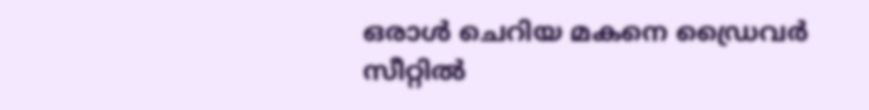ഒരാള്‍ ചെറിയ മകനെ ഡ്രൈവര്‍ സീറ്റില്‍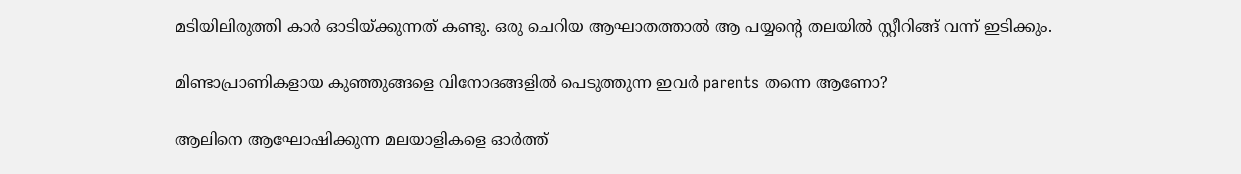മടിയിലിരുത്തി കാര്‍ ഓടിയ്ക്കുന്നത് കണ്ടു. ഒരു ചെറിയ ആഘാതത്താല്‍ ആ പയ്യന്റെ തലയില്‍ സ്റ്റീറിങ്ങ് വന്ന് ഇടിക്കും.

മിണ്ടാപ്രാണികളായ കുഞ്ഞുങ്ങളെ വിനോദങ്ങളില്‍ പെടുത്തുന്ന ഇവര്‍ parents തന്നെ ആണോ?

ആലിനെ ആഘോഷിക്കുന്ന മലയാളികളെ ഓര്‍ത്ത്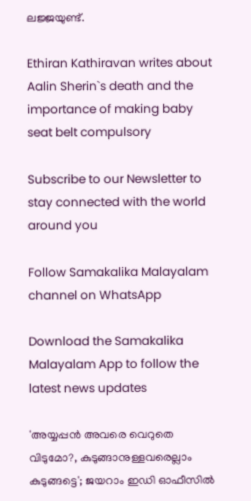ലജ്ജയുണ്ട്.

Ethiran Kathiravan writes about Aalin Sherin`s death and the importance of making baby seat belt compulsory

Subscribe to our Newsletter to stay connected with the world around you

Follow Samakalika Malayalam channel on WhatsApp

Download the Samakalika Malayalam App to follow the latest news updates

'അയ്യപ്പന്‍ അവരെ വെറുതെ വിടുമോ?, കുടുങ്ങാനുള്ളവരെല്ലാം കുടുങ്ങട്ടെ'; ജയറാം ഇഡി ഓഫീസില്‍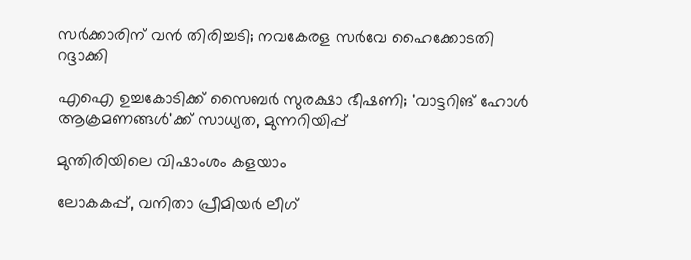സര്‍ക്കാരിന് വന്‍ തിരിച്ചടി; നവകേരള സര്‍വേ ഹൈക്കോടതി റദ്ദാക്കി

എഐ ഉച്ചകോടിക്ക് സൈബര്‍ സുരക്ഷാ ഭീഷണി; 'വാട്ടറിങ് ഹോള്‍ ആക്രമണങ്ങള്‍'ക്ക് സാധ്യത, മുന്നറിയിപ്പ്

മുന്തിരിയിലെ വിഷാംശം കളയാം

ലോകകപ്പ്, വനിതാ പ്രീമിയർ ലീഗ്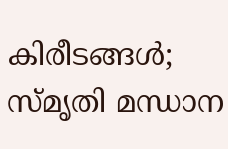കിരീടങ്ങൾ; സ്മൃതി മന്ധാന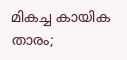മികച്ച കായിക താരം;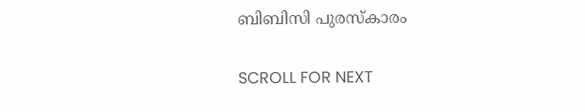ബിബിസി പുരസ്‌കാരം

SCROLL FOR NEXT